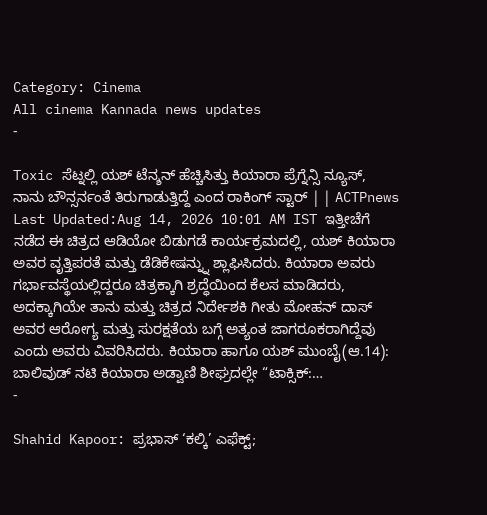Category: Cinema
All cinema Kannada news updates
-

Toxic ಸೆಟ್ನಲ್ಲಿ ಯಶ್ ಟೆನ್ಶನ್ ಹೆಚ್ಚಿಸಿತ್ತು ಕಿಯಾರಾ ಪ್ರೆಗ್ನೆನ್ಸಿ ನ್ಯೂಸ್, ನಾನು ಬೌನ್ಸರ್ನಂತೆ ತಿರುಗಾಡುತ್ತಿದ್ದೆ ಎಂದ ರಾಕಿಂಗ್ ಸ್ಟಾರ್ | | ACTPnews
Last Updated:Aug 14, 2026 10:01 AM IST ಇತ್ತೀಚೆಗೆ ನಡೆದ ಈ ಚಿತ್ರದ ಆಡಿಯೋ ಬಿಡುಗಡೆ ಕಾರ್ಯಕ್ರಮದಲ್ಲಿ, ಯಶ್ ಕಿಯಾರಾ ಅವರ ವೃತ್ತಿಪರತೆ ಮತ್ತು ಡೆಡಿಕೇಷನ್ನ್ನು ಶ್ಲಾಘಿಸಿದರು. ಕಿಯಾರಾ ಅವರು ಗರ್ಭಾವಸ್ಥೆಯಲ್ಲಿದ್ದರೂ ಚಿತ್ರಕ್ಕಾಗಿ ಶ್ರದ್ಧೆಯಿಂದ ಕೆಲಸ ಮಾಡಿದರು, ಅದಕ್ಕಾಗಿಯೇ ತಾನು ಮತ್ತು ಚಿತ್ರದ ನಿರ್ದೇಶಕಿ ಗೀತು ಮೋಹನ್ ದಾಸ್ ಅವರ ಆರೋಗ್ಯ ಮತ್ತು ಸುರಕ್ಷತೆಯ ಬಗ್ಗೆ ಅತ್ಯಂತ ಜಾಗರೂಕರಾಗಿದ್ದೆವು ಎಂದು ಅವರು ವಿವರಿಸಿದರು. ಕಿಯಾರಾ ಹಾಗೂ ಯಶ್ ಮುಂಬೈ(ಆ.14): ಬಾಲಿವುಡ್ ನಟಿ ಕಿಯಾರಾ ಅಡ್ವಾಣಿ ಶೀಘ್ರದಲ್ಲೇ “ಟಾಕ್ಸಿಕ್:…
-

Shahid Kapoor: ಪ್ರಭಾಸ್ ‘ಕಲ್ಕಿ’ ಎಫೆಕ್ಟ್;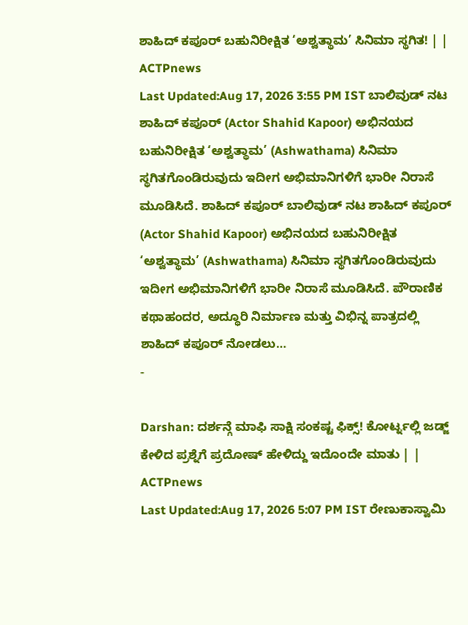ಶಾಹಿದ್ ಕಪೂರ್ ಬಹುನಿರೀಕ್ಷಿತ ‘ಅಶ್ವತ್ಥಾಮ’ ಸಿನಿಮಾ ಸ್ಥಗಿತ! | | ACTPnews
Last Updated:Aug 17, 2026 3:55 PM IST ಬಾಲಿವುಡ್ ನಟ ಶಾಹಿದ್ ಕಪೂರ್ (Actor Shahid Kapoor) ಅಭಿನಯದ ಬಹುನಿರೀಕ್ಷಿತ ‘ಅಶ್ವತ್ಥಾಮ’ (Ashwathama) ಸಿನಿಮಾ ಸ್ಥಗಿತಗೊಂಡಿರುವುದು ಇದೀಗ ಅಭಿಮಾನಿಗಳಿಗೆ ಭಾರೀ ನಿರಾಸೆ ಮೂಡಿಸಿದೆ. ಶಾಹಿದ್ ಕಪೂರ್ ಬಾಲಿವುಡ್ ನಟ ಶಾಹಿದ್ ಕಪೂರ್ (Actor Shahid Kapoor) ಅಭಿನಯದ ಬಹುನಿರೀಕ್ಷಿತ ‘ಅಶ್ವತ್ಥಾಮ’ (Ashwathama) ಸಿನಿಮಾ ಸ್ಥಗಿತಗೊಂಡಿರುವುದು ಇದೀಗ ಅಭಿಮಾನಿಗಳಿಗೆ ಭಾರೀ ನಿರಾಸೆ ಮೂಡಿಸಿದೆ. ಪೌರಾಣಿಕ ಕಥಾಹಂದರ, ಅದ್ಧೂರಿ ನಿರ್ಮಾಣ ಮತ್ತು ವಿಭಿನ್ನ ಪಾತ್ರದಲ್ಲಿ ಶಾಹಿದ್ ಕಪೂರ್ ನೋಡಲು…
-

Darshan: ದರ್ಶನ್ಗೆ ಮಾಫಿ ಸಾಕ್ಷಿ ಸಂಕಷ್ಟ ಫಿಕ್ಸ್! ಕೋರ್ಟ್ನಲ್ಲಿ ಜಡ್ಜ್ ಕೇಳಿದ ಪ್ರಶ್ನೆಗೆ ಪ್ರದೋಷ್ ಹೇಳಿದ್ದು ಇದೊಂದೇ ಮಾತು | | ACTPnews
Last Updated:Aug 17, 2026 5:07 PM IST ರೇಣುಕಾಸ್ವಾಮಿ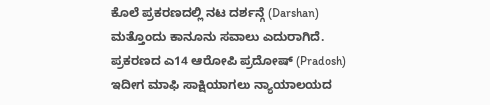ಕೊಲೆ ಪ್ರಕರಣದಲ್ಲಿ ನಟ ದರ್ಶನ್ಗೆ (Darshan) ಮತ್ತೊಂದು ಕಾನೂನು ಸವಾಲು ಎದುರಾಗಿದೆ. ಪ್ರಕರಣದ ಎ14 ಆರೋಪಿ ಪ್ರದೋಷ್ (Pradosh) ಇದೀಗ ಮಾಫಿ ಸಾಕ್ಷಿಯಾಗಲು ನ್ಯಾಯಾಲಯದ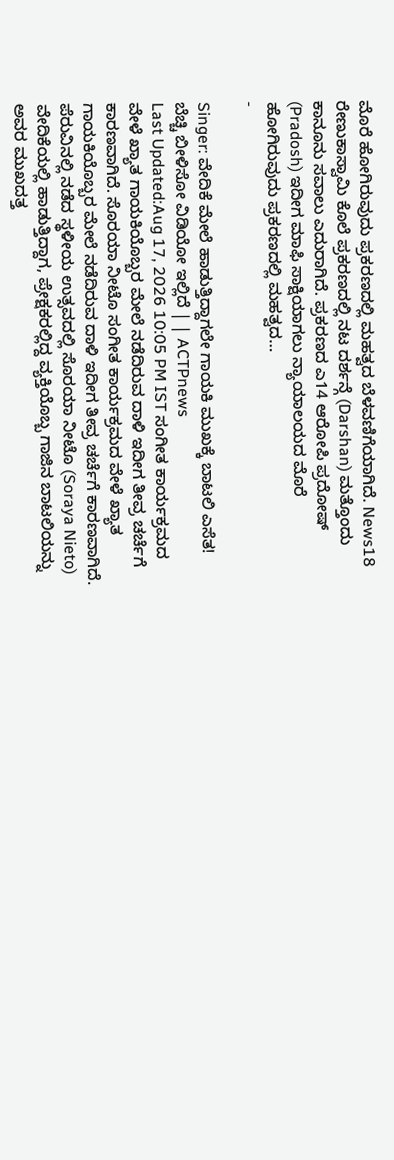ಮೊರೆ ಹೋಗಿರುವುದು ಪ್ರಕರಣದಲ್ಲಿ ಮಹತ್ವದ ಬೆಳವಣಿಗೆಯಾಗಿದೆ. News18 ರೇಣುಕಾಸ್ವಾಮಿ ಕೊಲೆ ಪ್ರಕರಣದಲ್ಲಿ ನಟ ದರ್ಶನ್ಗೆ (Darshan) ಮತ್ತೊಂದು ಕಾನೂನು ಸವಾಲು ಎದುರಾಗಿದೆ. ಪ್ರಕರಣದ ಎ14 ಆರೋಪಿ ಪ್ರದೋಷ್ (Pradosh) ಇದೀಗ ಮಾಫಿ ಸಾಕ್ಷಿಯಾಗಲು ನ್ಯಾಯಾಲಯದ ಮೊರೆ ಹೋಗಿರುವುದು ಪ್ರಕರಣದಲ್ಲಿ ಮಹತ್ವದ…
-

Singer: ವೇದಿಕೆ ಮೇಲೆ ಹಾಡುತ್ತಿದ್ದಾಗಲೇ ಗಾಯಕಿ ಮುಖಕ್ಕೆ ಬಾಟಲಿ ಎಸೆತ! ಬೆಚ್ಚಿ ಬೀಳಿಸೋ ವಿಡಿಯೋ ಇಲ್ಲಿದೆ | | ACTPnews
Last Updated:Aug 17, 2026 10:05 PM IST ಸಂಗೀತ ಕಾರ್ಯಕ್ರಮದ ವೇಳೆ ಖ್ಯಾತ ಗಾಯಕಿಯೊಬ್ಬರ ಮೇಲೆ ನಡೆದಿರುವ ದಾಳಿ ಇದೀಗ ತೀವ್ರ ಚರ್ಚೆಗೆ ಕಾರಣವಾಗಿದೆ. ಸೊರಯಾ ನೀಟೊ ಸಂಗೀತ ಕಾರ್ಯಕ್ರಮದ ವೇಳೆ ಖ್ಯಾತ ಗಾಯಕಿಯೊಬ್ಬರ ಮೇಲೆ ನಡೆದಿರುವ ದಾಳಿ ಇದೀಗ ತೀವ್ರ ಚರ್ಚೆಗೆ ಕಾರಣವಾಗಿದೆ. ಪೆರುವಿನಲ್ಲಿ ನಡೆದ ಸ್ಥಳೀಯ ಉತ್ಸವದಲ್ಲಿ ಸೊರಯಾ ನೀಟೊ (Soraya Nieto) ವೇದಿಕೆಯಲ್ಲಿ ಹಾಡುತ್ತಿದ್ದಾಗ, ಪ್ರೇಕ್ಷಕರಲ್ಲಿದ್ದ ವ್ಯಕ್ತಿಯೊಬ್ಬ ಗಾಜಿನ ಬಾಟಲಿಯನ್ನು ಅವರ ಮುಖದತ್ತ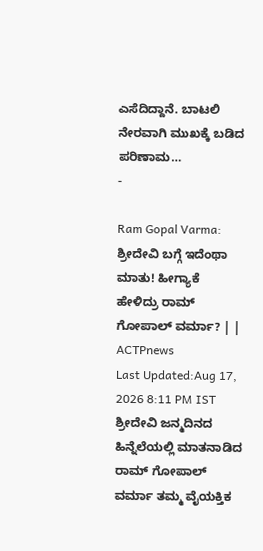ಎಸೆದಿದ್ದಾನೆ. ಬಾಟಲಿ ನೇರವಾಗಿ ಮುಖಕ್ಕೆ ಬಡಿದ ಪರಿಣಾಮ…
-

Ram Gopal Varma: ಶ್ರೀದೇವಿ ಬಗ್ಗೆ ಇದೆಂಥಾ ಮಾತು! ಹೀಗ್ಯಾಕೆ ಹೇಳಿದ್ರು ರಾಮ್ ಗೋಪಾಲ್ ವರ್ಮಾ? | | ACTPnews
Last Updated:Aug 17, 2026 8:11 PM IST ಶ್ರೀದೇವಿ ಜನ್ಮದಿನದ ಹಿನ್ನೆಲೆಯಲ್ಲಿ ಮಾತನಾಡಿದ ರಾಮ್ ಗೋಪಾಲ್ ವರ್ಮಾ ತಮ್ಮ ವೈಯಕ್ತಿಕ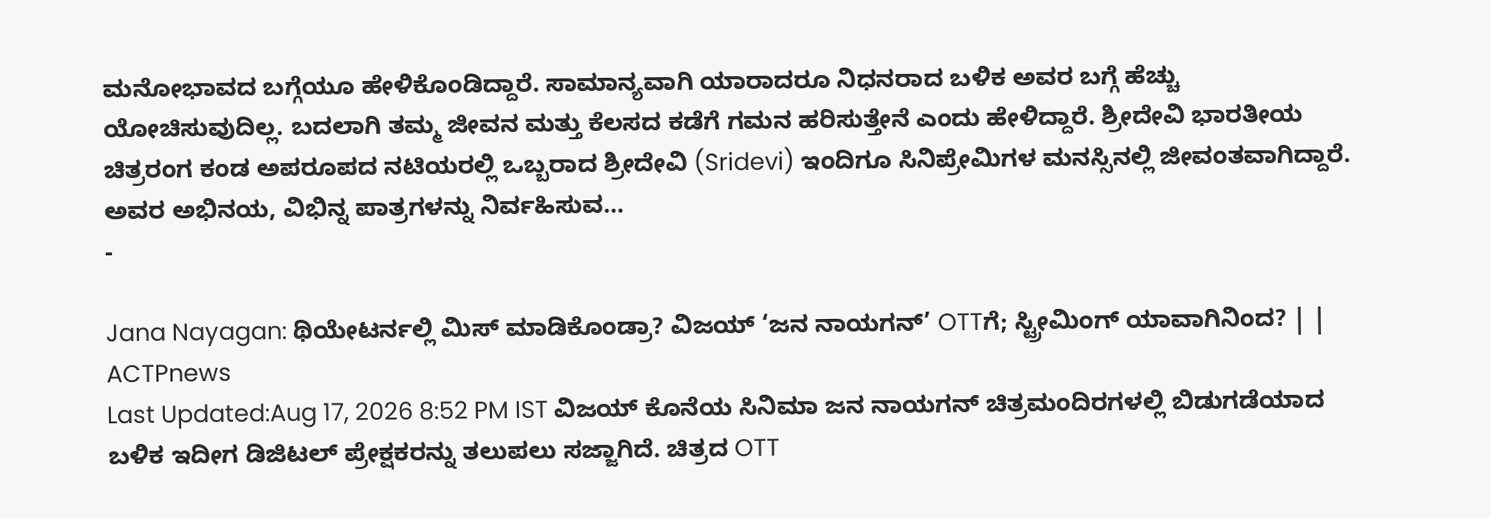ಮನೋಭಾವದ ಬಗ್ಗೆಯೂ ಹೇಳಿಕೊಂಡಿದ್ದಾರೆ. ಸಾಮಾನ್ಯವಾಗಿ ಯಾರಾದರೂ ನಿಧನರಾದ ಬಳಿಕ ಅವರ ಬಗ್ಗೆ ಹೆಚ್ಚು ಯೋಚಿಸುವುದಿಲ್ಲ. ಬದಲಾಗಿ ತಮ್ಮ ಜೀವನ ಮತ್ತು ಕೆಲಸದ ಕಡೆಗೆ ಗಮನ ಹರಿಸುತ್ತೇನೆ ಎಂದು ಹೇಳಿದ್ದಾರೆ. ಶ್ರೀದೇವಿ ಭಾರತೀಯ ಚಿತ್ರರಂಗ ಕಂಡ ಅಪರೂಪದ ನಟಿಯರಲ್ಲಿ ಒಬ್ಬರಾದ ಶ್ರೀದೇವಿ (Sridevi) ಇಂದಿಗೂ ಸಿನಿಪ್ರೇಮಿಗಳ ಮನಸ್ಸಿನಲ್ಲಿ ಜೀವಂತವಾಗಿದ್ದಾರೆ. ಅವರ ಅಭಿನಯ, ವಿಭಿನ್ನ ಪಾತ್ರಗಳನ್ನು ನಿರ್ವಹಿಸುವ…
-

Jana Nayagan: ಥಿಯೇಟರ್ನಲ್ಲಿ ಮಿಸ್ ಮಾಡಿಕೊಂಡ್ರಾ? ವಿಜಯ್ ‘ಜನ ನಾಯಗನ್’ OTTಗೆ; ಸ್ಟ್ರೀಮಿಂಗ್ ಯಾವಾಗಿನಿಂದ? | | ACTPnews
Last Updated:Aug 17, 2026 8:52 PM IST ವಿಜಯ್ ಕೊನೆಯ ಸಿನಿಮಾ ಜನ ನಾಯಗನ್ ಚಿತ್ರಮಂದಿರಗಳಲ್ಲಿ ಬಿಡುಗಡೆಯಾದ ಬಳಿಕ ಇದೀಗ ಡಿಜಿಟಲ್ ಪ್ರೇಕ್ಷಕರನ್ನು ತಲುಪಲು ಸಜ್ಜಾಗಿದೆ. ಚಿತ್ರದ OTT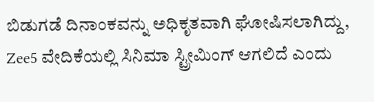ಬಿಡುಗಡೆ ದಿನಾಂಕವನ್ನು ಅಧಿಕೃತವಾಗಿ ಘೋಷಿಸಲಾಗಿದ್ದು, Zee5 ವೇದಿಕೆಯಲ್ಲಿ ಸಿನಿಮಾ ಸ್ಟ್ರೀಮಿಂಗ್ ಆಗಲಿದೆ ಎಂದು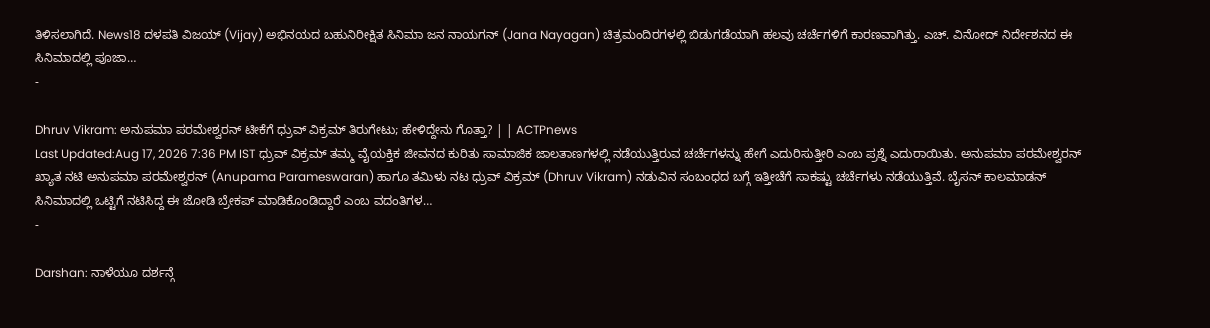ತಿಳಿಸಲಾಗಿದೆ. News18 ದಳಪತಿ ವಿಜಯ್ (Vijay) ಅಭಿನಯದ ಬಹುನಿರೀಕ್ಷಿತ ಸಿನಿಮಾ ಜನ ನಾಯಗನ್ (Jana Nayagan) ಚಿತ್ರಮಂದಿರಗಳಲ್ಲಿ ಬಿಡುಗಡೆಯಾಗಿ ಹಲವು ಚರ್ಚೆಗಳಿಗೆ ಕಾರಣವಾಗಿತ್ತು. ಎಚ್. ವಿನೋದ್ ನಿರ್ದೇಶನದ ಈ ಸಿನಿಮಾದಲ್ಲಿ ಪೂಜಾ…
-

Dhruv Vikram: ಅನುಪಮಾ ಪರಮೇಶ್ವರನ್ ಟೀಕೆಗೆ ಧ್ರುವ್ ವಿಕ್ರಮ್ ತಿರುಗೇಟು; ಹೇಳಿದ್ದೇನು ಗೊತ್ತಾ? | | ACTPnews
Last Updated:Aug 17, 2026 7:36 PM IST ಧ್ರುವ್ ವಿಕ್ರಮ್ ತಮ್ಮ ವೈಯಕ್ತಿಕ ಜೀವನದ ಕುರಿತು ಸಾಮಾಜಿಕ ಜಾಲತಾಣಗಳಲ್ಲಿ ನಡೆಯುತ್ತಿರುವ ಚರ್ಚೆಗಳನ್ನು ಹೇಗೆ ಎದುರಿಸುತ್ತೀರಿ ಎಂಬ ಪ್ರಶ್ನೆ ಎದುರಾಯಿತು. ಅನುಪಮಾ ಪರಮೇಶ್ವರನ್ ಖ್ಯಾತ ನಟಿ ಅನುಪಮಾ ಪರಮೇಶ್ವರನ್ (Anupama Parameswaran) ಹಾಗೂ ತಮಿಳು ನಟ ಧ್ರುವ್ ವಿಕ್ರಮ್ (Dhruv Vikram) ನಡುವಿನ ಸಂಬಂಧದ ಬಗ್ಗೆ ಇತ್ತೀಚೆಗೆ ಸಾಕಷ್ಟು ಚರ್ಚೆಗಳು ನಡೆಯುತ್ತಿವೆ. ಬೈಸನ್ ಕಾಲಮಾಡನ್ ಸಿನಿಮಾದಲ್ಲಿ ಒಟ್ಟಿಗೆ ನಟಿಸಿದ್ದ ಈ ಜೋಡಿ ಬ್ರೇಕಪ್ ಮಾಡಿಕೊಂಡಿದ್ದಾರೆ ಎಂಬ ವದಂತಿಗಳ…
-

Darshan: ನಾಳೆಯೂ ದರ್ಶನ್ಗೆ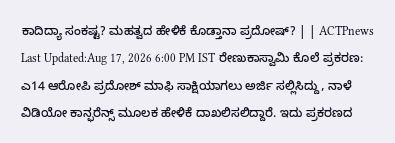ಕಾದಿದ್ಯಾ ಸಂಕಷ್ಟ? ಮಹತ್ವದ ಹೇಳಿಕೆ ಕೊಡ್ತಾನಾ ಪ್ರದೋಷ್? | | ACTPnews
Last Updated:Aug 17, 2026 6:00 PM IST ರೇಣುಕಾಸ್ವಾಮಿ ಕೊಲೆ ಪ್ರಕರಣ: ಎ14 ಆರೋಪಿ ಪ್ರದೋಶ್ ಮಾಫಿ ಸಾಕ್ಷಿಯಾಗಲು ಅರ್ಜಿ ಸಲ್ಲಿಸಿದ್ದು, ನಾಳೆ ವಿಡಿಯೋ ಕಾನ್ಫರೆನ್ಸ್ ಮೂಲಕ ಹೇಳಿಕೆ ದಾಖಲಿಸಲಿದ್ದಾರೆ. ಇದು ಪ್ರಕರಣದ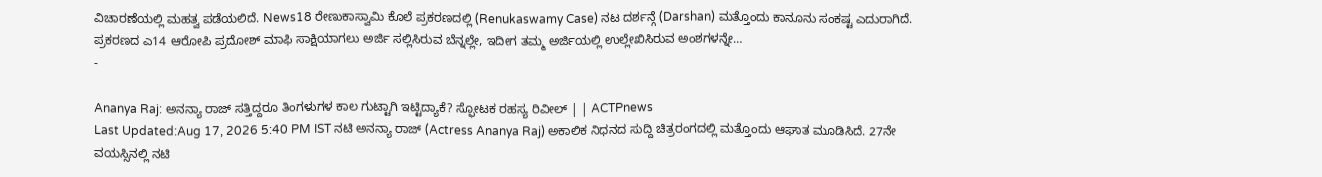ವಿಚಾರಣೆಯಲ್ಲಿ ಮಹತ್ವ ಪಡೆಯಲಿದೆ. News18 ರೇಣುಕಾಸ್ವಾಮಿ ಕೊಲೆ ಪ್ರಕರಣದಲ್ಲಿ (Renukaswamy Case) ನಟ ದರ್ಶನ್ಗೆ (Darshan) ಮತ್ತೊಂದು ಕಾನೂನು ಸಂಕಷ್ಟ ಎದುರಾಗಿದೆ. ಪ್ರಕರಣದ ಎ14 ಆರೋಪಿ ಪ್ರದೋಶ್ ಮಾಫಿ ಸಾಕ್ಷಿಯಾಗಲು ಅರ್ಜಿ ಸಲ್ಲಿಸಿರುವ ಬೆನ್ನಲ್ಲೇ, ಇದೀಗ ತಮ್ಮ ಅರ್ಜಿಯಲ್ಲಿ ಉಲ್ಲೇಖಿಸಿರುವ ಅಂಶಗಳನ್ನೇ…
-

Ananya Raj: ಅನನ್ಯಾ ರಾಜ್ ಸತ್ತಿದ್ದರೂ ತಿಂಗಳುಗಳ ಕಾಲ ಗುಟ್ಟಾಗಿ ಇಟ್ಟಿದ್ಯಾಕೆ? ಸ್ಫೋಟಕ ರಹಸ್ಯ ರಿವೀಲ್ | | ACTPnews
Last Updated:Aug 17, 2026 5:40 PM IST ನಟಿ ಅನನ್ಯಾ ರಾಜ್ (Actress Ananya Raj) ಅಕಾಲಿಕ ನಿಧನದ ಸುದ್ದಿ ಚಿತ್ರರಂಗದಲ್ಲಿ ಮತ್ತೊಂದು ಆಘಾತ ಮೂಡಿಸಿದೆ. 27ನೇ ವಯಸ್ಸಿನಲ್ಲಿ ನಟಿ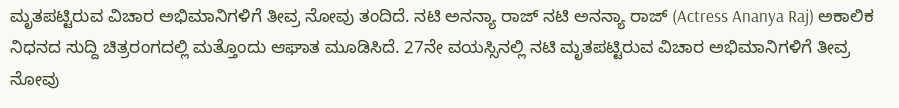ಮೃತಪಟ್ಟಿರುವ ವಿಚಾರ ಅಭಿಮಾನಿಗಳಿಗೆ ತೀವ್ರ ನೋವು ತಂದಿದೆ. ನಟಿ ಅನನ್ಯಾ ರಾಜ್ ನಟಿ ಅನನ್ಯಾ ರಾಜ್ (Actress Ananya Raj) ಅಕಾಲಿಕ ನಿಧನದ ಸುದ್ದಿ ಚಿತ್ರರಂಗದಲ್ಲಿ ಮತ್ತೊಂದು ಆಘಾತ ಮೂಡಿಸಿದೆ. 27ನೇ ವಯಸ್ಸಿನಲ್ಲಿ ನಟಿ ಮೃತಪಟ್ಟಿರುವ ವಿಚಾರ ಅಭಿಮಾನಿಗಳಿಗೆ ತೀವ್ರ ನೋವು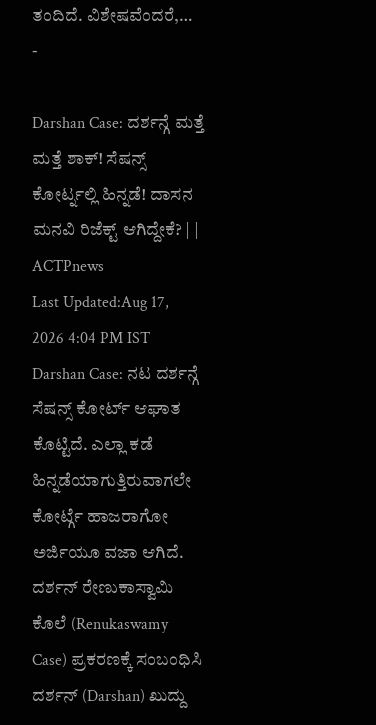ತಂದಿದೆ. ವಿಶೇಷವೆಂದರೆ,…
-

Darshan Case: ದರ್ಶನ್ಗೆ ಮತ್ತೆ ಮತ್ತೆ ಶಾಕ್! ಸೆಷನ್ಸ್ ಕೋರ್ಟ್ನಲ್ಲಿ ಹಿನ್ನಡೆ! ದಾಸನ ಮನವಿ ರಿಜೆಕ್ಟ್ ಆಗಿದ್ದೇಕೆ? | | ACTPnews
Last Updated:Aug 17, 2026 4:04 PM IST Darshan Case: ನಟ ದರ್ಶನ್ಗೆ ಸೆಷನ್ಸ್ ಕೋರ್ಟ್ ಆಘಾತ ಕೊಟ್ಟಿದೆ. ಎಲ್ಲಾ ಕಡೆ ಹಿನ್ನಡೆಯಾಗುತ್ತಿರುವಾಗಲೇ ಕೋರ್ಟ್ಗೆ ಹಾಜರಾಗೋ ಅರ್ಜಿಯೂ ವಜಾ ಆಗಿದೆ. ದರ್ಶನ್ ರೇಣುಕಾಸ್ವಾಮಿ ಕೊಲೆ (Renukaswamy Case) ಪ್ರಕರಣಕ್ಕೆ ಸಂಬಂಧಿಸಿ ದರ್ಶನ್ (Darshan) ಖುದ್ದು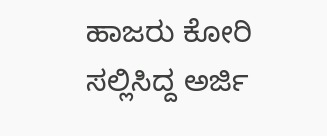ಹಾಜರು ಕೋರಿ ಸಲ್ಲಿಸಿದ್ದ ಅರ್ಜಿ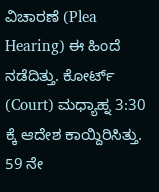ವಿಚಾರಣೆ (Plea Hearing) ಈ ಹಿಂದೆ ನಡೆದಿತ್ತು. ಕೋರ್ಟ್ (Court) ಮಧ್ಯಾಹ್ನ 3:30 ಕ್ಕೆ ಆದೇಶ ಕಾಯ್ದಿರಿಸಿತ್ತು. 59 ನೇ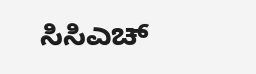ಸಿಸಿಎಚ್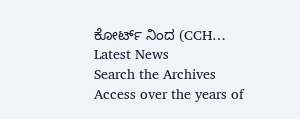ಕೋರ್ಟ್ ನಿಂದ (CCH…
Latest News
Search the Archives
Access over the years of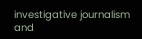investigative journalism and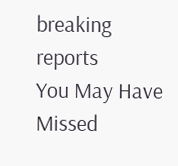breaking reports
You May Have Missed